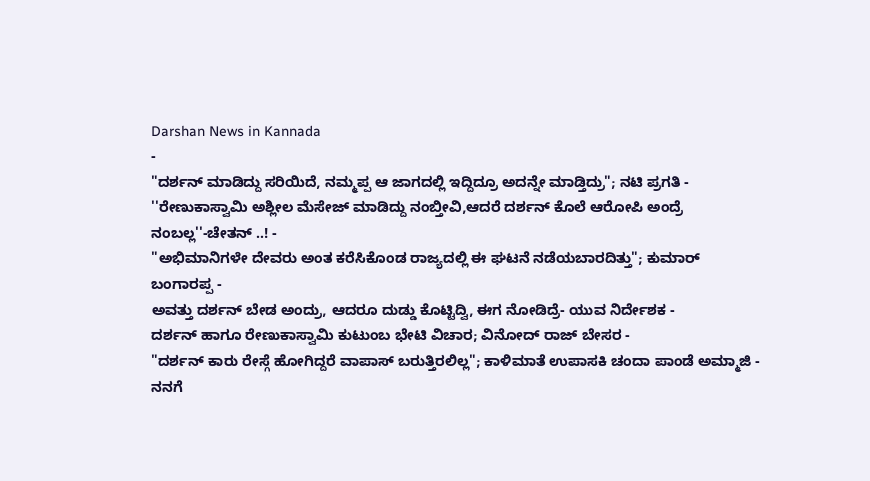Darshan News in Kannada
-
"ದರ್ಶನ್ ಮಾಡಿದ್ದು ಸರಿಯಿದೆ, ನಮ್ಮಪ್ಪ ಆ ಜಾಗದಲ್ಲಿ ಇದ್ದಿದ್ರೂ ಅದನ್ನೇ ಮಾಡ್ತಿದ್ರು"; ನಟಿ ಪ್ರಗತಿ -
''ರೇಣುಕಾಸ್ವಾಮಿ ಅಶ್ಲೀಲ ಮೆಸೇಜ್ ಮಾಡಿದ್ದು ನಂಬ್ತೀವಿ,ಆದರೆ ದರ್ಶನ್ ಕೊಲೆ ಆರೋಪಿ ಅಂದ್ರೆ ನಂಬಲ್ಲ''-ಚೇತನ್ ..! -
"ಅಭಿಮಾನಿಗಳೇ ದೇವರು ಅಂತ ಕರೆಸಿಕೊಂಡ ರಾಜ್ಯದಲ್ಲಿ ಈ ಘಟನೆ ನಡೆಯಬಾರದಿತ್ತು"; ಕುಮಾರ್ ಬಂಗಾರಪ್ಪ -
ಅವತ್ತು ದರ್ಶನ್ ಬೇಡ ಅಂದ್ರು, ಆದರೂ ದುಡ್ಡು ಕೊಟ್ಟಿದ್ವಿ, ಈಗ ನೋಡಿದ್ರೆ- ಯುವ ನಿರ್ದೇಶಕ -
ದರ್ಶನ್ ಹಾಗೂ ರೇಣುಕಾಸ್ವಾಮಿ ಕುಟುಂಬ ಭೇಟಿ ವಿಚಾರ; ವಿನೋದ್ ರಾಜ್ ಬೇಸರ -
"ದರ್ಶನ್ ಕಾರು ರೇಸ್ಗೆ ಹೋಗಿದ್ದರೆ ವಾಪಾಸ್ ಬರುತ್ತಿರಲಿಲ್ಲ"; ಕಾಳಿಮಾತೆ ಉಪಾಸಕಿ ಚಂದಾ ಪಾಂಡೆ ಅಮ್ಮಾಜಿ -
ನನಗೆ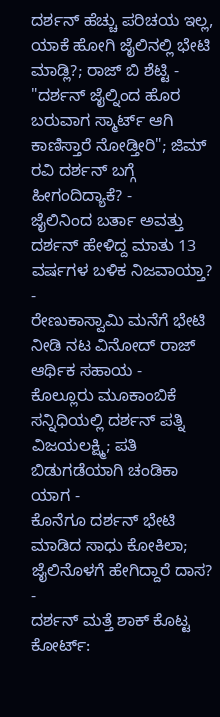ದರ್ಶನ್ ಹೆಚ್ಚು ಪರಿಚಯ ಇಲ್ಲ, ಯಾಕೆ ಹೋಗಿ ಜೈಲಿನಲ್ಲಿ ಭೇಟಿ ಮಾಡ್ಲಿ?; ರಾಜ್ ಬಿ ಶೆಟ್ಟಿ -
"ದರ್ಶನ್ ಜೈಲ್ನಿಂದ ಹೊರ ಬರುವಾಗ ಸ್ಮಾರ್ಟ್ ಆಗಿ ಕಾಣಿಸ್ತಾರೆ ನೋಡ್ತೀರಿ"; ಜಿಮ್ ರವಿ ದರ್ಶನ್ ಬಗ್ಗೆ ಹೀಗಂದಿದ್ಯಾಕೆ? -
ಜೈಲಿನಿಂದ ಬರ್ತಾ ಅವತ್ತು ದರ್ಶನ್ ಹೇಳಿದ್ದ ಮಾತು 13 ವರ್ಷಗಳ ಬಳಿಕ ನಿಜವಾಯ್ತಾ? -
ರೇಣುಕಾಸ್ವಾಮಿ ಮನೆಗೆ ಭೇಟಿ ನೀಡಿ ನಟ ವಿನೋದ್ ರಾಜ್ ಆರ್ಥಿಕ ಸಹಾಯ -
ಕೊಲ್ಲೂರು ಮೂಕಾಂಬಿಕೆ ಸನ್ನಿಧಿಯಲ್ಲಿ ದರ್ಶನ್ ಪತ್ನಿ ವಿಜಯಲಕ್ಷ್ಮಿ; ಪತಿ ಬಿಡುಗಡೆಯಾಗಿ ಚಂಡಿಕಾ ಯಾಗ -
ಕೊನೆಗೂ ದರ್ಶನ್ ಭೇಟಿ ಮಾಡಿದ ಸಾಧು ಕೋಕಿಲಾ; ಜೈಲಿನೊಳಗೆ ಹೇಗಿದ್ದಾರೆ ದಾಸ? -
ದರ್ಶನ್ ಮತ್ತೆ ಶಾಕ್ ಕೊಟ್ಟ ಕೋರ್ಟ್: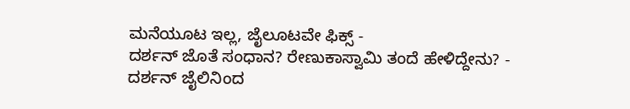ಮನೆಯೂಟ ಇಲ್ಲ, ಜೈಲೂಟವೇ ಫಿಕ್ಸ್ -
ದರ್ಶನ್ ಜೊತೆ ಸಂಧಾನ? ರೇಣುಕಾಸ್ವಾಮಿ ತಂದೆ ಹೇಳಿದ್ದೇನು? -
ದರ್ಶನ್ ಜೈಲಿನಿಂದ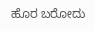ಹೊರ ಬರೋದು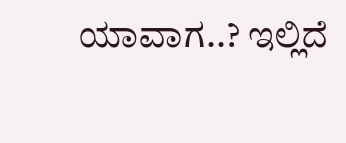ಯಾವಾಗ..? ಇಲ್ಲಿದೆ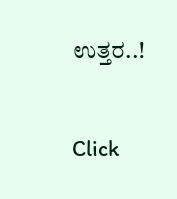ಉತ್ತರ..!


Click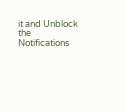it and Unblock the Notifications